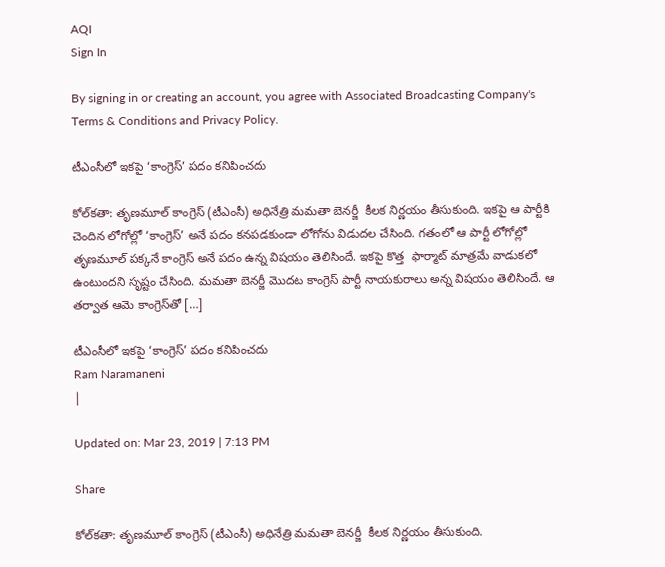AQI
Sign In

By signing in or creating an account, you agree with Associated Broadcasting Company's Terms & Conditions and Privacy Policy.

టీఎంసీలో ఇకపై ‘కాంగ్రెస్’ పదం కనిపించదు

కోల్‌కతా: తృణమూల్‌ కాంగ్రెస్‌ (టీఎంసీ) అధినేత్రి మమతా బెనర్జీ  కీలక నిర్ణయం తీసుకుంది. ఇకపై ఆ పార్టీకి చెందిన లోగోల్లో ‘కాంగ్రెస్’ అనే పదం కనపడకుండా లోగోను విడుదల చేసింది. గతంలో ఆ పార్టీ లోగోల్లో తృణమూల్‌ పక్కనే కాంగ్రెస్‌ అనే పదం ఉన్న విషయం తెలిసిందే. ఇకపై కొత్త  ఫార్మా‌ట్ మాత్రమే వాడుకలో ఉంటుందని స‌ృష్టం చేసింది. మమతా బెనర్జీ మొదట కాంగ్రెస్ పార్టీ నాయకురాలు అన్న విషయం తెలిసిందే. ఆ తర్వాత ఆమె కాంగ్రెస్‌తో […]

టీఎంసీలో ఇకపై ‘కాంగ్రెస్’ పదం కనిపించదు
Ram Naramaneni
|

Updated on: Mar 23, 2019 | 7:13 PM

Share

కోల్‌కతా: తృణమూల్‌ కాంగ్రెస్‌ (టీఎంసీ) అధినేత్రి మమతా బెనర్జీ  కీలక నిర్ణయం తీసుకుంది.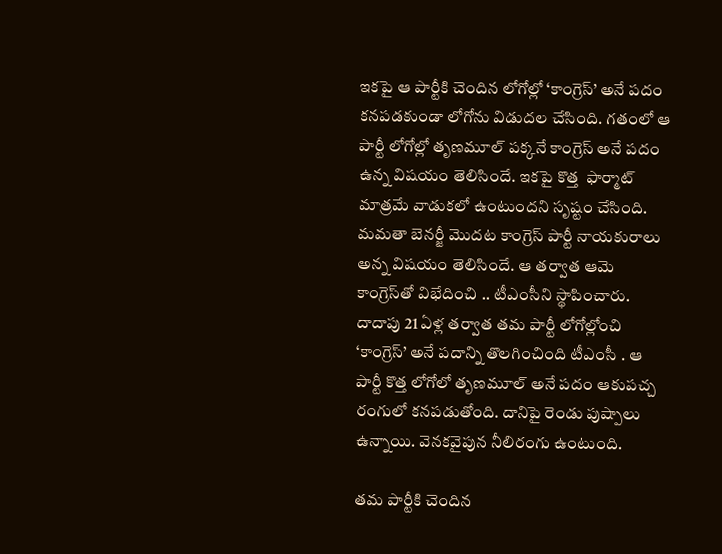ఇకపై ఆ పార్టీకి చెందిన లోగోల్లో ‘కాంగ్రెస్’ అనే పదం కనపడకుండా లోగోను విడుదల చేసింది. గతంలో ఆ పార్టీ లోగోల్లో తృణమూల్‌ పక్కనే కాంగ్రెస్‌ అనే పదం ఉన్న విషయం తెలిసిందే. ఇకపై కొత్త  ఫార్మా‌ట్ మాత్రమే వాడుకలో ఉంటుందని స‌ృష్టం చేసింది. మమతా బెనర్జీ మొదట కాంగ్రెస్ పార్టీ నాయకురాలు అన్న విషయం తెలిసిందే. ఆ తర్వాత ఆమె కాంగ్రెస్‌తో విభేదించి .. టీఎంసీని స్థాపించారు. దాదాపు 21 ఏళ్ల తర్వాత తమ పార్టీ లోగోల్లోంచి ‘కాంగ్రెస్‌’ అనే పదాన్ని తొలగించింది టీఎంసీ . ఆ పార్టీ కొత్త లోగోలో తృణమూల్‌ అనే పదం ఆకుపచ్చ రంగులో కనపడుతోంది. దానిపై రెండు పుష్పాలు ఉన్నాయి. వెనకవైపున నీలిరంగు ఉంటుంది.

తమ పార్టీకి చెందిన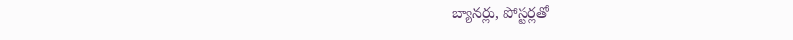బ్యానర్లు, పోస్టర్లతో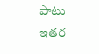పాటు ఇతర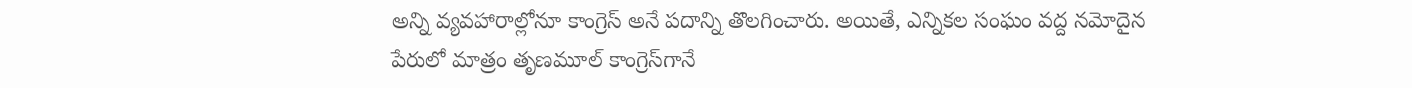అన్ని వ్యవహారాల్లోనూ కాంగ్రెస్‌ అనే పదాన్ని తొలగించారు. అయితే, ఎన్నికల సంఘం వద్ద నమోదైన పేరులో మాత్రం తృణమూల్‌ కాంగ్రెస్‌గానే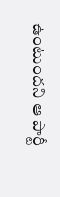ఉంటుందని ఆ పార్టీ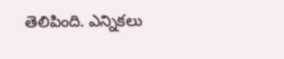తెలిపింది. ఎన్నికలు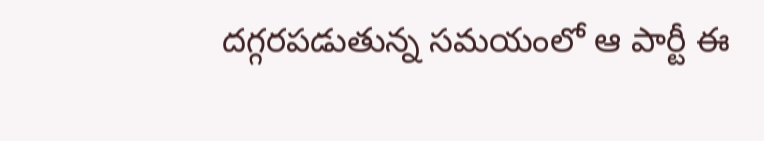దగ్గరపడుతున్న సమయంలో ఆ పార్టీ ఈ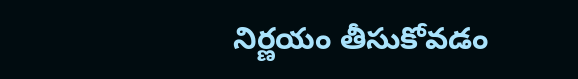నిర్ణయం తీసుకోవడం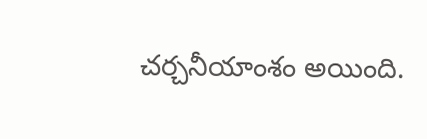చర్చనీయాంశం అయింది.